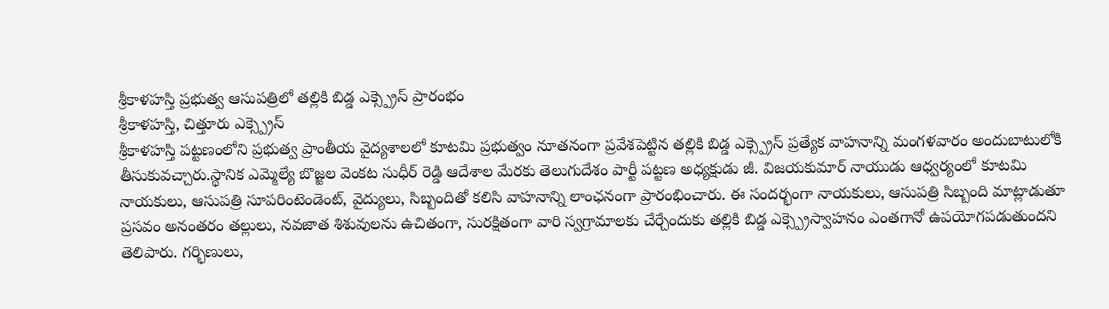శ్రీకాళహస్తి ప్రభుత్వ ఆసుపత్రిలో తల్లికి బిడ్డ ఎక్స్ప్రెస్ ప్రారంభం
శ్రీకాళహస్తి, చిత్తూరు ఎక్స్ప్రెస్
శ్రీకాళహస్తి పట్టణంలోని ప్రభుత్వ ప్రాంతీయ వైద్యశాలలో కూటమి ప్రభుత్వం నూతనంగా ప్రవేశపెట్టిన తల్లికి బిడ్డ ఎక్స్ప్రెస్ ప్రత్యేక వాహనాన్ని మంగళవారం అందుబాటులోకి తీసుకువచ్చారు.స్థానిక ఎమ్మెల్యే బొజ్జల వెంకట సుధీర్ రెడ్డి ఆదేశాల మేరకు తెలుగుదేశం పార్టీ పట్టణ అధ్యక్షుడు జీ. విజయకుమార్ నాయుడు ఆధ్వర్యంలో కూటమి నాయకులు, ఆసుపత్రి సూపరింటెండెంట్, వైద్యులు, సిబ్బందితో కలిసి వాహనాన్ని లాంఛనంగా ప్రారంభించారు. ఈ సందర్భంగా నాయకులు, ఆసుపత్రి సిబ్బంది మాట్లాడుతూ ప్రసవం అనంతరం తల్లులు, నవజాత శిశువులను ఉచితంగా, సురక్షితంగా వారి స్వగ్రామాలకు చేర్చేందుకు తల్లికి బిడ్డ ఎక్స్ప్రెస్వాహనం ఎంతగానో ఉపయోగపడుతుందని తెలిపారు. గర్భిణులు,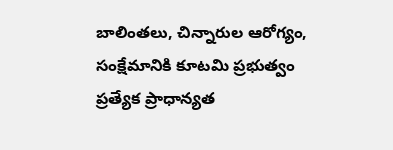బాలింతలు, చిన్నారుల ఆరోగ్యం, సంక్షేమానికి కూటమి ప్రభుత్వం ప్రత్యేక ప్రాధాన్యత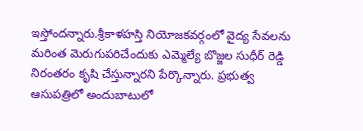ఇస్తోందన్నారు.శ్రీకాళహస్తి నియోజకవర్గంలో వైద్య సేవలను మరింత మెరుగుపరిచేందుకు ఎమ్మెల్యే బొజ్జల సుధీర్ రెడ్డి నిరంతరం కృషి చేస్తున్నారని పేర్కొన్నారు. ప్రభుత్వ ఆసుపత్రిలో అందుబాటులో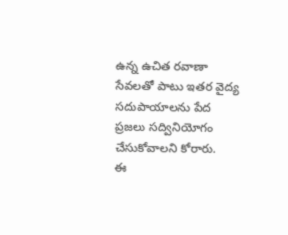ఉన్న ఉచిత రవాణా సేవలతో పాటు ఇతర వైద్య సదుపాయాలను పేద ప్రజలు సద్వినియోగం చేసుకోవాలని కోరారు.
ఈ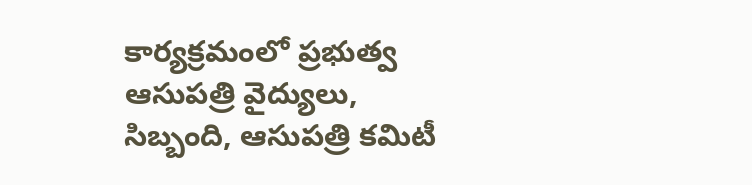కార్యక్రమంలో ప్రభుత్వ ఆసుపత్రి వైద్యులు, సిబ్బంది, ఆసుపత్రి కమిటీ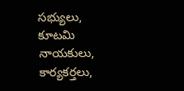సభ్యులు, కూటమి నాయకులు, కార్యకర్తలు,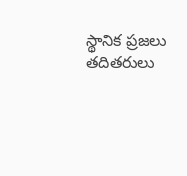స్థానిక ప్రజలు తదితరులు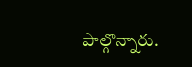పాల్గొన్నారు.